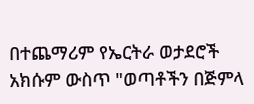በተጨማሪም የኤርትራ ወታደሮች አክሱም ውስጥ "ወጣቶችን በጅምላ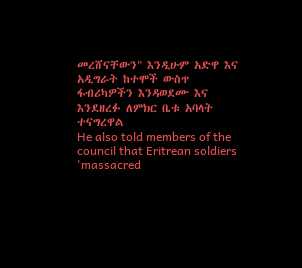መረሸናቸውን" እንዲሁም አድዋ እና አዲግራት ከተሞች ውስጥ ፋብሪካዎችን እንዳወደሙ እና እንደዘረፉ ለምክር ቤቱ አባላት ተናግረዋል
He also told members of the council that Eritrean soldiers 'massacred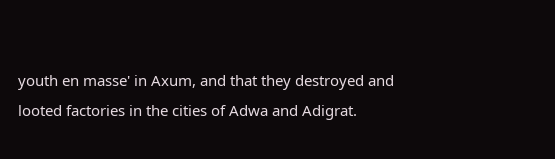youth en masse' in Axum, and that they destroyed and looted factories in the cities of Adwa and Adigrat.